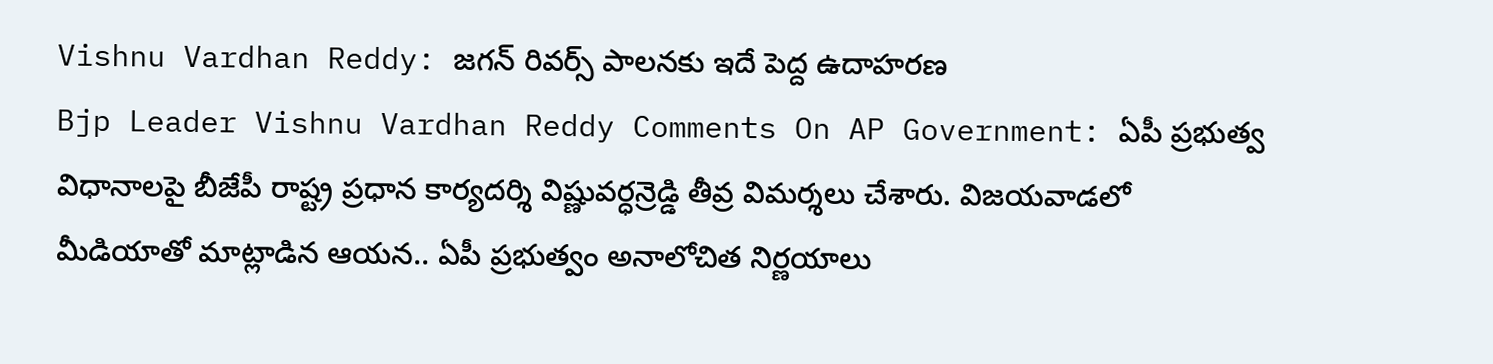Vishnu Vardhan Reddy: జగన్ రివర్స్ పాలనకు ఇదే పెద్ద ఉదాహరణ
Bjp Leader Vishnu Vardhan Reddy Comments On AP Government: ఏపీ ప్రభుత్వ విధానాలపై బీజేపీ రాష్ట్ర ప్రధాన కార్యదర్శి విష్ణువర్ధన్రెడ్డి తీవ్ర విమర్శలు చేశారు. విజయవాడలో మీడియాతో మాట్లాడిన ఆయన.. ఏపీ ప్రభుత్వం అనాలోచిత నిర్ణయాలు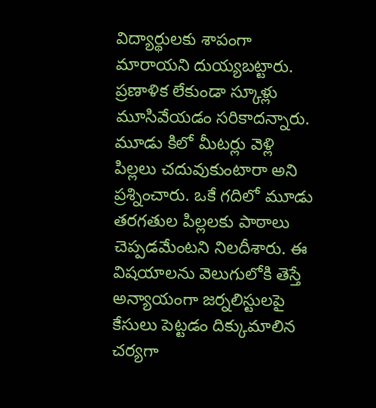విద్యార్థులకు శాపంగా మారాయని దుయ్యబట్టారు. ప్రణాళిక లేకుండా స్కూళ్లు మూసివేయడం సరికాదన్నారు. మూడు కిలో మీటర్లు వెళ్లి పిల్లలు చదువుకుంటారా అని ప్రశ్నించారు. ఒకే గదిలో మూడు తరగతుల పిల్లలకు పాఠాలు చెప్పడమేంటని నిలదీశారు. ఈ విషయాలను వెలుగులోకి తెస్తే అన్యాయంగా జర్నలిస్టులపై కేసులు పెట్టడం దిక్కుమాలిన చర్యగా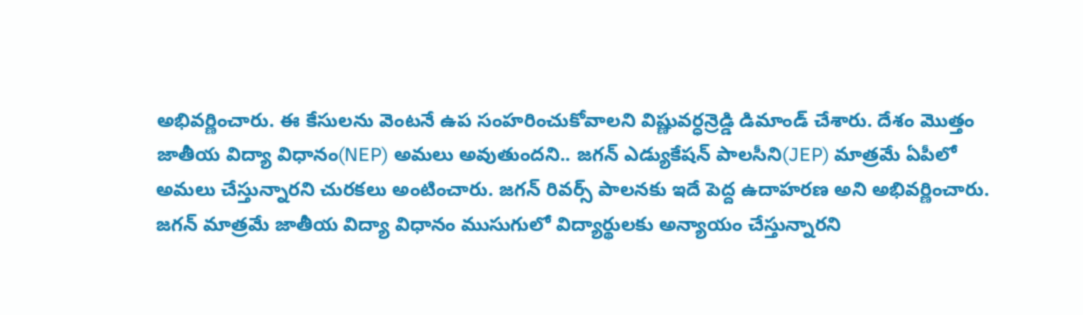అభివర్ణించారు. ఈ కేసులను వెంటనే ఉప సంహరించుకోవాలని విష్ణువర్ధన్రెడ్డి డిమాండ్ చేశారు. దేశం మొత్తం జాతీయ విద్యా విధానం(NEP) అమలు అవుతుందని.. జగన్ ఎడ్యుకేషన్ పాలసీని(JEP) మాత్రమే ఏపీలో అమలు చేస్తున్నారని చురకలు అంటించారు. జగన్ రివర్స్ పాలనకు ఇదే పెద్ద ఉదాహరణ అని అభివర్ణించారు.
జగన్ మాత్రమే జాతీయ విద్యా విధానం ముసుగులో విద్యార్థులకు అన్యాయం చేస్తున్నారని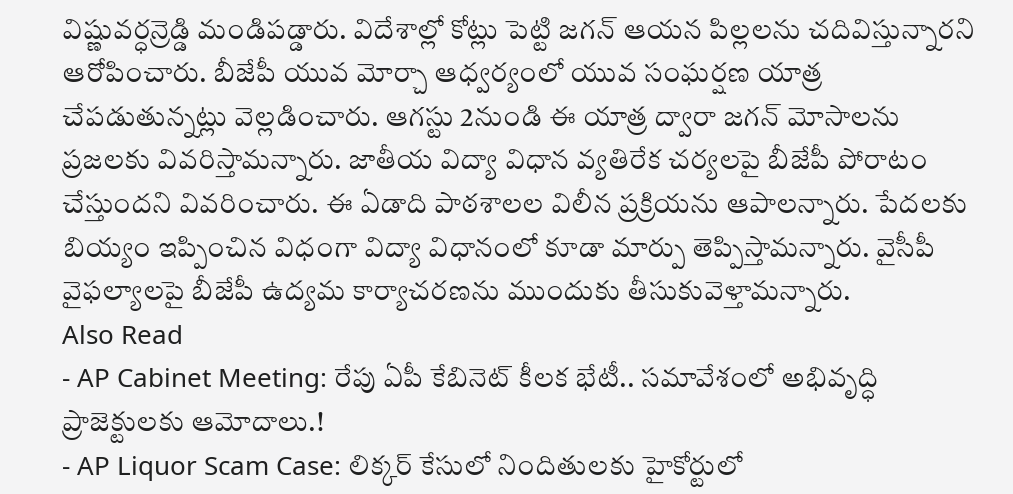విష్ణువర్ధన్రెడ్డి మండిపడ్డారు. విదేశాల్లో కోట్లు పెట్టి జగన్ ఆయన పిల్లలను చదివిస్తున్నారని ఆరోపించారు. బీజేపీ యువ మోర్చా ఆధ్వర్యంలో యువ సంఘర్షణ యాత్ర చేపడుతున్నట్లు వెల్లడించారు. ఆగస్టు 2నుండి ఈ యాత్ర ద్వారా జగన్ మోసాలను ప్రజలకు వివరిస్తామన్నారు. జాతీయ విద్యా విధాన వ్యతిరేక చర్యలపై బీజేపీ పోరాటం చేస్తుందని వివరించారు. ఈ ఏడాది పాఠశాలల విలీన ప్రక్రియను ఆపాలన్నారు. పేదలకు బియ్యం ఇప్పించిన విధంగా విద్యా విధానంలో కూడా మార్పు తెప్పిస్తామన్నారు. వైసీపీ వైఫల్యాలపై బీజేపీ ఉద్యమ కార్యాచరణను ముందుకు తీసుకువెళ్తామన్నారు.
Also Read
- AP Cabinet Meeting: రేపు ఏపీ కేబినెట్ కీలక భేటీ.. సమావేశంలో అభివృద్ధి ప్రాజెక్టులకు ఆమోదాలు.!
- AP Liquor Scam Case: లిక్కర్ కేసులో నిందితులకు హైకోర్టులో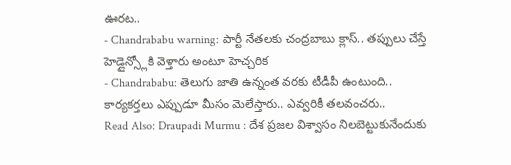ఊరట..
- Chandrababu warning: పార్టీ నేతలకు చంద్రబాబు క్లాస్.. తప్పులు చేస్తే హెడ్లైన్స్లోకి వెళ్తారు అంటూ హెచ్చరిక
- Chandrababu: తెలుగు జాతి ఉన్నంత వరకు టీడీపీ ఉంటుంది.. కార్యకర్తలు ఎప్పుడూ మీసం మెలేస్తారు.. ఎవ్వరికీ తలవంచరు..
Read Also: Draupadi Murmu : దేశ ప్రజల విశ్వాసం నిలబెట్టుకునేందుకు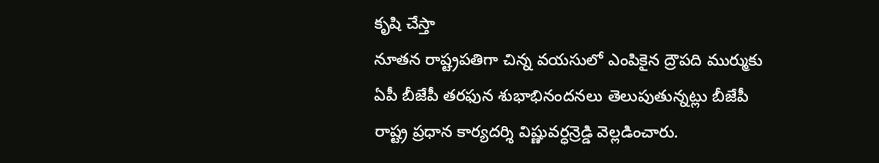కృషి చేస్తా
నూతన రాష్ట్రపతిగా చిన్న వయసులో ఎంపికైన ద్రౌపది ముర్ముకు ఏపీ బీజేపీ తరఫున శుభాభినందనలు తెలుపుతున్నట్లు బీజేపీ రాష్ట్ర ప్రధాన కార్యదర్శి విష్ణువర్ధన్రెడ్డి వెల్లడించారు.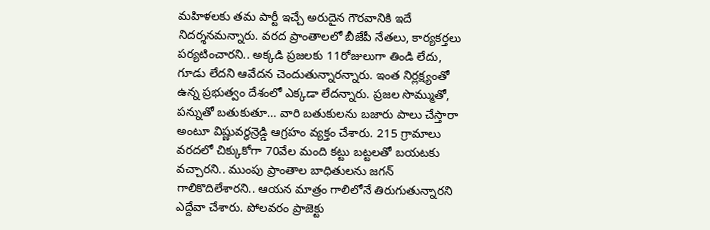మహిళలకు తమ పార్టీ ఇచ్చే అరుదైన గౌరవానికి ఇదే నిదర్శనమన్నారు. వరద ప్రాంతాలలో బీజేపీ నేతలు, కార్యకర్తలు పర్యటించారని.. అక్కడి ప్రజలకు 11రోజులుగా తిండి లేదు, గూడు లేదని ఆవేదన చెందుతున్నారన్నారు. ఇంత నిర్లక్ష్యంతో ఉన్న ప్రభుత్వం దేశంలో ఎక్కడా లేదన్నారు. ప్రజల సొమ్ముతో, పన్నుతో బతుకుతూ… వారి బతుకులను బజారు పాలు చేస్తారా అంటూ విష్ణువర్ధన్రెడ్డి ఆగ్రహం వ్యక్తం చేశారు. 215 గ్రామాలు వరదలో చిక్కుకోగా 70వేల మంది కట్టు బట్టలతో బయటకు వచ్చారని.. ముంపు ప్రాంతాల బాధితులను జగన్ గాలికొదిలేశారని.. ఆయన మాత్రం గాలిలోనే తిరుగుతున్నారని ఎద్దేవా చేశారు. పోలవరం ప్రాజెక్టు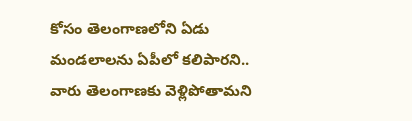కోసం తెలంగాణలోని ఏడు మండలాలను ఏపీలో కలిపారని.. వారు తెలంగాణకు వెళ్లిపోతామని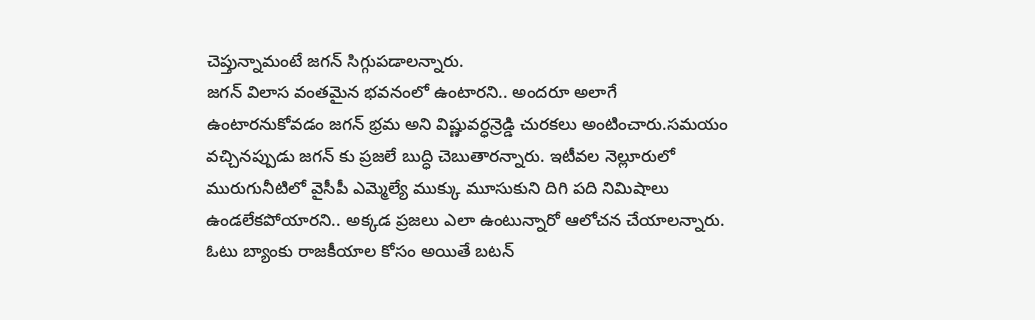చెప్తున్నామంటే జగన్ సిగ్గుపడాలన్నారు.
జగన్ విలాస వంతమైన భవనంలో ఉంటారని.. అందరూ అలాగే ఉంటారనుకోవడం జగన్ భ్రమ అని విష్ణువర్ధన్రెడ్డి చురకలు అంటించారు.సమయం వచ్చినప్పుడు జగన్ కు ప్రజలే బుద్ధి చెబుతారన్నారు. ఇటీవల నెల్లూరులో మురుగునీటిలో వైసీపీ ఎమ్మెల్యే ముక్కు మూసుకుని దిగి పది నిమిషాలు ఉండలేకపోయారని.. అక్కడ ప్రజలు ఎలా ఉంటున్నారో ఆలోచన చేయాలన్నారు. ఓటు బ్యాంకు రాజకీయాల కోసం అయితే బటన్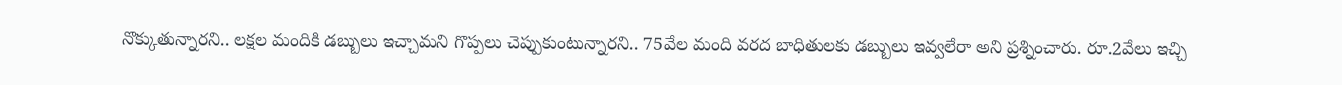నొక్కుతున్నారని.. లక్షల మందికి డబ్బులు ఇచ్చామని గొప్పలు చెప్పుకుంటున్నారని.. 75వేల మంది వరద బాధితులకు డబ్బులు ఇవ్వలేరా అని ప్రశ్నించారు. రూ.2వేలు ఇచ్చి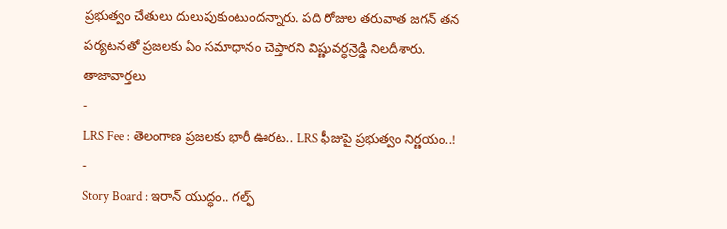ప్రభుత్వం చేతులు దులుపుకుంటుందన్నారు. పది రోజుల తరువాత జగన్ తన పర్యటనతో ప్రజలకు ఏం సమాధానం చెప్తారని విష్ణువర్ధన్రెడ్డి నిలదీశారు.
తాజావార్తలు
-
LRS Fee : తెలంగాణ ప్రజలకు భారీ ఊరట.. LRS ఫీజుపై ప్రభుత్వం నిర్ణయం..!
-
Story Board : ఇరాన్ యుద్ధం.. గల్ఫ్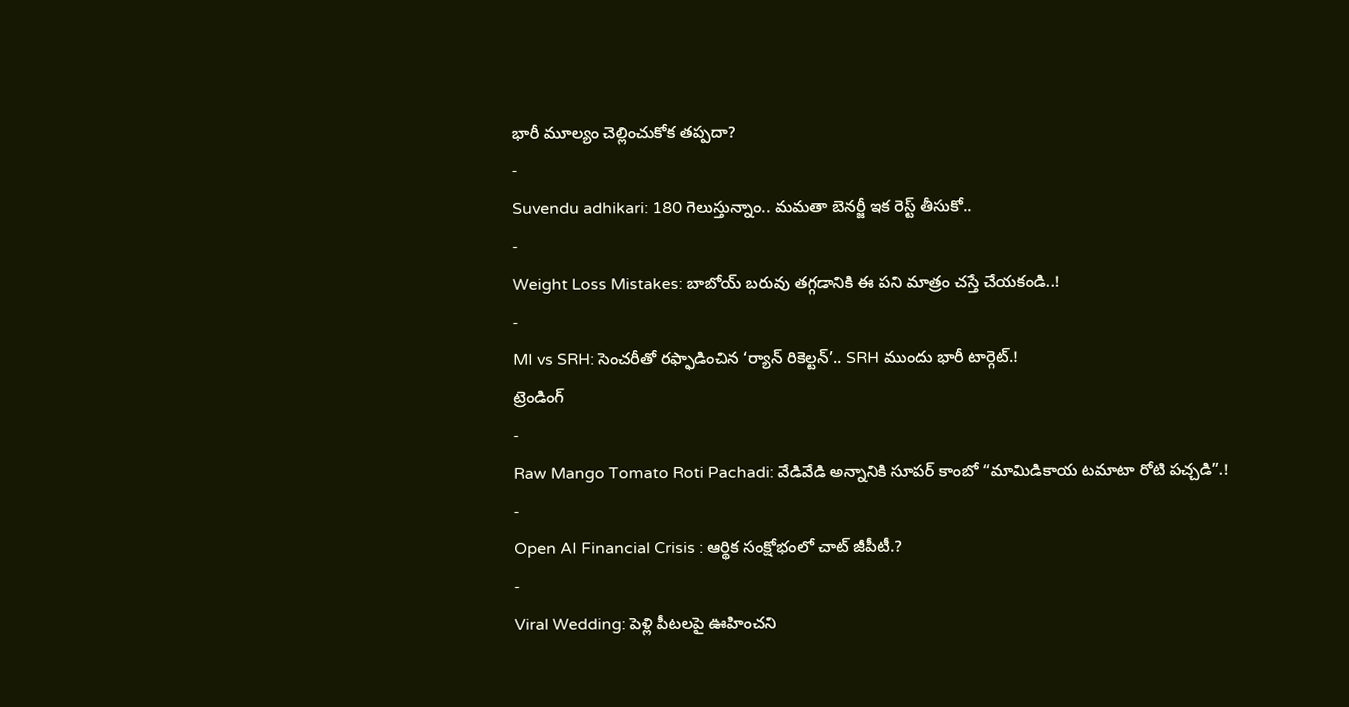భారీ మూల్యం చెల్లించుకోక తప్పదా?
-
Suvendu adhikari: 180 గెలుస్తున్నాం.. మమతా బెనర్జీ ఇక రెస్ట్ తీసుకో..
-
Weight Loss Mistakes: బాబోయ్ బరువు తగ్గడానికి ఈ పని మాత్రం చస్తే చేయకండి..!
-
MI vs SRH: సెంచరీతో రఫ్ఫాడించిన ‘ర్యాన్ రికెల్టన్’.. SRH ముందు భారీ టార్గెట్.!
ట్రెండింగ్
-
Raw Mango Tomato Roti Pachadi: వేడివేడి అన్నానికి సూపర్ కాంబో “మామిడికాయ టమాటా రోటి పచ్చడి”.!
-
Open AI Financial Crisis : ఆర్థిక సంక్షోభంలో చాట్ జీపీటీ.?
-
Viral Wedding: పెళ్లి పీటలపై ఊహించని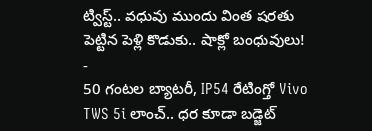ట్విస్ట్.. వధువు ముందు వింత షరతు పెట్టిన పెళ్లి కొడుకు.. షాక్లో బంధువులు!
-
50 గంటల బ్యాటరీ, IP54 రేటింగ్తో Vivo TWS 5i లాంచ్.. ధర కూడా బడ్జెట్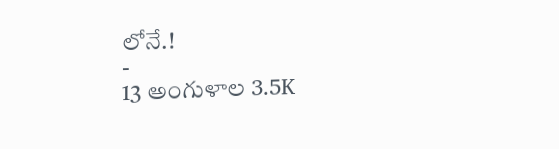లోనే.!
-
13 అంగుళాల 3.5K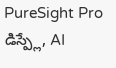PureSight Pro డిస్ప్లే, AI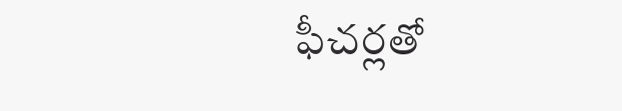ఫీచర్లతో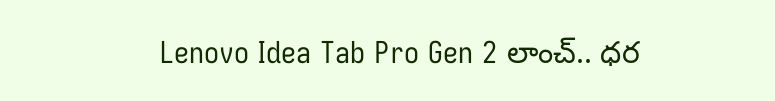Lenovo Idea Tab Pro Gen 2 లాంచ్.. ధర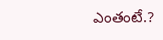ఎంతంటే.?